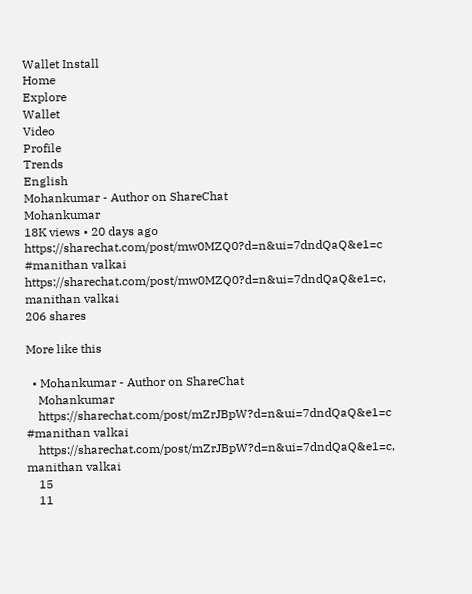Wallet Install
Home
Explore
Wallet
Video
Profile
Trends
English
Mohankumar - Author on ShareChat
Mohankumar
18K views • 20 days ago
https://sharechat.com/post/mw0MZQ0?d=n&ui=7dndQaQ&e1=c #manithan valkai
https://sharechat.com/post/mw0MZQ0?d=n&ui=7dndQaQ&e1=c, manithan valkai
206 shares

More like this

  • Mohankumar - Author on ShareChat
    Mohankumar
    https://sharechat.com/post/mZrJBpW?d=n&ui=7dndQaQ&e1=c #manithan valkai
    https://sharechat.com/post/mZrJBpW?d=n&ui=7dndQaQ&e1=c, manithan valkai
    15
    11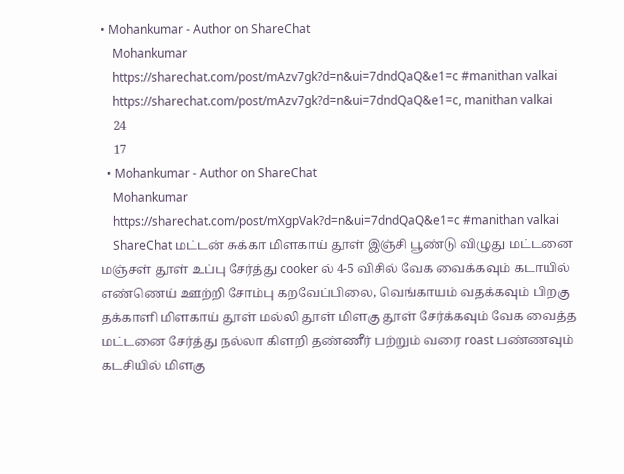• Mohankumar - Author on ShareChat
    Mohankumar
    https://sharechat.com/post/mAzv7gk?d=n&ui=7dndQaQ&e1=c #manithan valkai
    https://sharechat.com/post/mAzv7gk?d=n&ui=7dndQaQ&e1=c, manithan valkai
    24
    17
  • Mohankumar - Author on ShareChat
    Mohankumar
    https://sharechat.com/post/mXgpVak?d=n&ui=7dndQaQ&e1=c #manithan valkai
    ShareChat மட்டன் சுக்கா மிளகாய் தூள் இஞ்சி பூண்டு விழுது மட்டனை மஞ்சள் தூள் உப்பு சேர்த்து cooker ல் 4-5 விசில் வேக வைக்கவும் கடாயில் எண்ணெய் ஊற்றி சோம்பு கறவேப்பிலை, வெங்காயம் வதக்கவும் பிறகு தக்காளி மிளகாய் தூள் மல்லி தூள் மிளகு தூள் சேர்க்கவும் வேக வைத்த மட்டனை சேர்த்து நல்லா கிளறி தண்ணீர் பற்றும் வரை roast பண்ணவும் கடசியில் மிளகு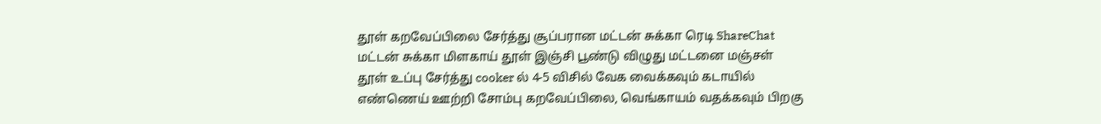தூள் கறவேப்பிலை சேர்த்து சூப்பரான மட்டன் சுக்கா ரெடி ShareChat மட்டன் சுக்கா மிளகாய் தூள் இஞ்சி பூண்டு விழுது மட்டனை மஞ்சள் தூள் உப்பு சேர்த்து cooker ல் 4-5 விசில் வேக வைக்கவும் கடாயில் எண்ணெய் ஊற்றி சோம்பு கறவேப்பிலை, வெங்காயம் வதக்கவும் பிறகு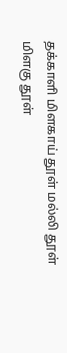தக்காளி மிளகாய் தூள் மல்லி தூள் மிளகு தூள்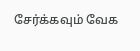சேர்க்கவும் வேக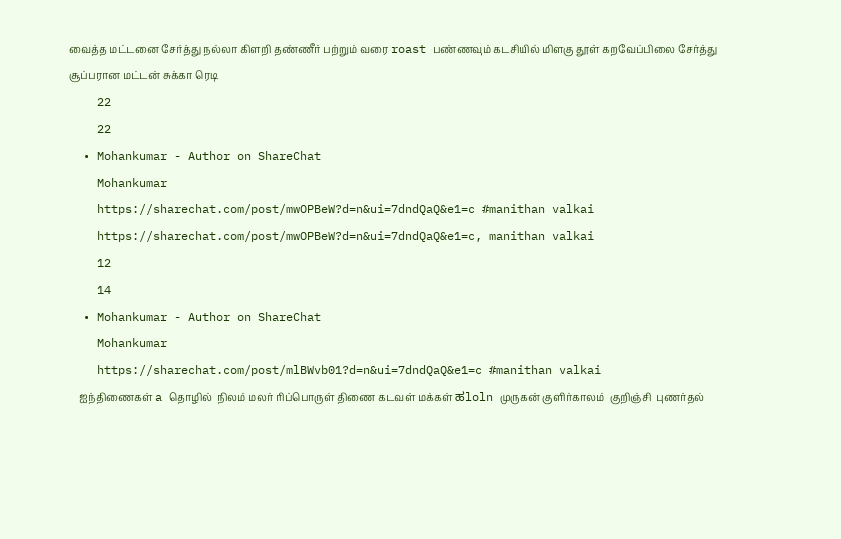வைத்த மட்டனை சேர்த்து நல்லா கிளறி தண்ணீர் பற்றும் வரை roast பண்ணவும் கடசியில் மிளகு தூள் கறவேப்பிலை சேர்த்து சூப்பரான மட்டன் சுக்கா ரெடி
    22
    22
  • Mohankumar - Author on ShareChat
    Mohankumar
    https://sharechat.com/post/mwOPBeW?d=n&ui=7dndQaQ&e1=c #manithan valkai
    https://sharechat.com/post/mwOPBeW?d=n&ui=7dndQaQ&e1=c, manithan valkai
    12
    14
  • Mohankumar - Author on ShareChat
    Mohankumar
    https://sharechat.com/post/mlBWvb01?d=n&ui=7dndQaQ&e1=c #manithan valkai
    ஐந்திணைகள் a தொழில்  நிலம் மலர் ரிப்பொருள் திணை கடவள் மக்கள் ಹloln முருகன் குளிர்காலம்  குறிஞ்சி  புணர்தல்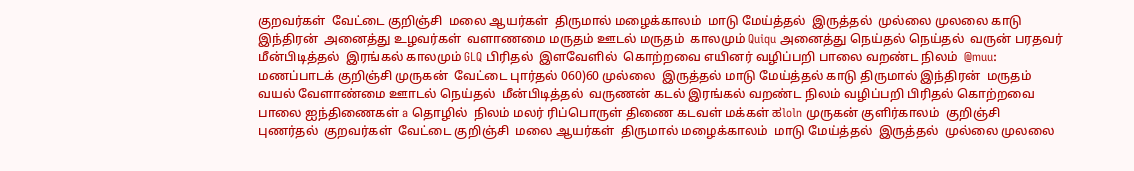குறவர்கள்  வேட்டை குறிஞ்சி  மலை ஆயர்கள்  திருமால் மழைக்காலம்  மாடு மேய்த்தல்  இருத்தல்  முல்லை முலலை காடு இந்திரன்  அனைத்து உழவர்கள்  வளாணமை மருதம் ஊடல் மருதம்  காலமும் Quiqu அனைத்து நெய்தல் நெய்தல்  வருன் பரதவர் மீன்பிடித்தல்  இரங்கல் காலமும் GLQ பிரிதல்  இளவேளில்  கொற்றவை எயினர் வழிப்பறி பாலை வறண்ட நிலம்  @muu: மணப்பாடக் குறிஞ்சி முருகன்  வேட்டை புார்தல் 060)60 முல்லை  இருத்தல் மாடு மேய்த்தல் காடு திருமால் இந்திரன்  மருதம் வயல் வேளாண்மை ஊாடல் நெய்தல்  மீன்பிடித்தல்  வருணன் கடல் இரங்கல் வறண்ட நிலம் வழிப்பறி பிரிதல் கொற்றவை பாலை ஐந்திணைகள் a தொழில்  நிலம் மலர் ரிப்பொருள் திணை கடவள் மக்கள் ಹloln முருகன் குளிர்காலம்  குறிஞ்சி  புணர்தல்  குறவர்கள்  வேட்டை குறிஞ்சி  மலை ஆயர்கள்  திருமால் மழைக்காலம்  மாடு மேய்த்தல்  இருத்தல்  முல்லை முலலை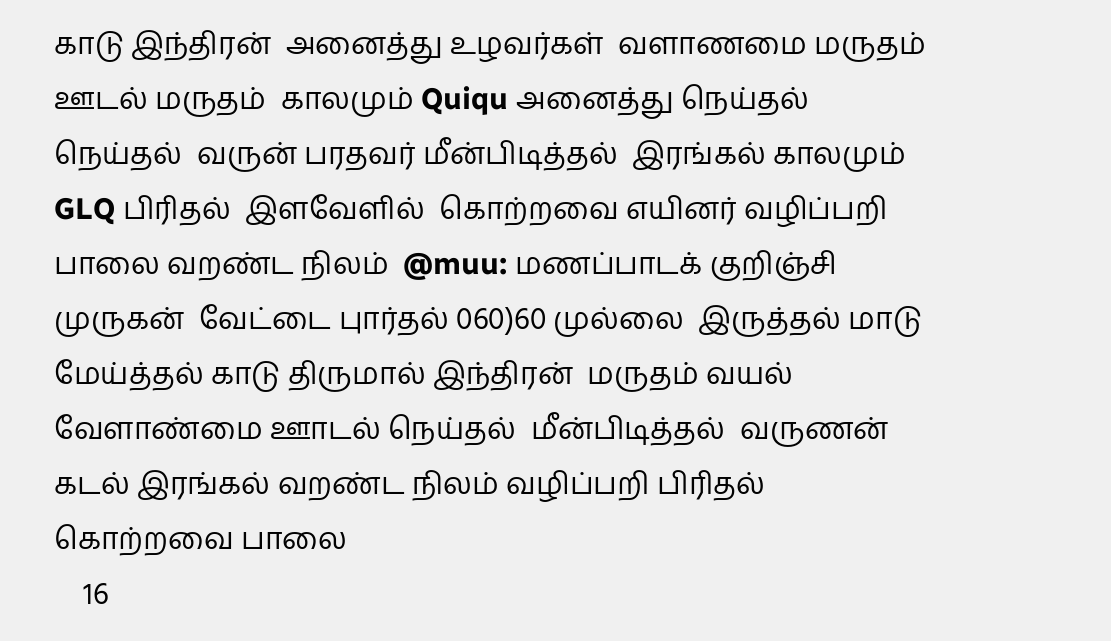காடு இந்திரன்  அனைத்து உழவர்கள்  வளாணமை மருதம் ஊடல் மருதம்  காலமும் Quiqu அனைத்து நெய்தல் நெய்தல்  வருன் பரதவர் மீன்பிடித்தல்  இரங்கல் காலமும் GLQ பிரிதல்  இளவேளில்  கொற்றவை எயினர் வழிப்பறி பாலை வறண்ட நிலம்  @muu: மணப்பாடக் குறிஞ்சி முருகன்  வேட்டை புார்தல் 060)60 முல்லை  இருத்தல் மாடு மேய்த்தல் காடு திருமால் இந்திரன்  மருதம் வயல் வேளாண்மை ஊாடல் நெய்தல்  மீன்பிடித்தல்  வருணன் கடல் இரங்கல் வறண்ட நிலம் வழிப்பறி பிரிதல் கொற்றவை பாலை
    16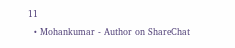11
  • Mohankumar - Author on ShareChat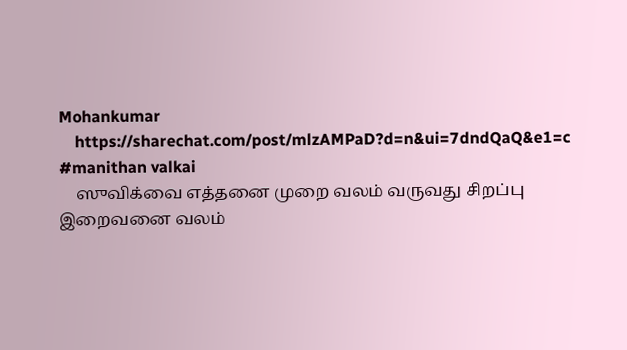Mohankumar
    https://sharechat.com/post/mlzAMPaD?d=n&ui=7dndQaQ&e1=c #manithan valkai
    ஸுவிக்வை எத்தனை முறை வலம் வருவது சிறப்பு இறைவனை வலம்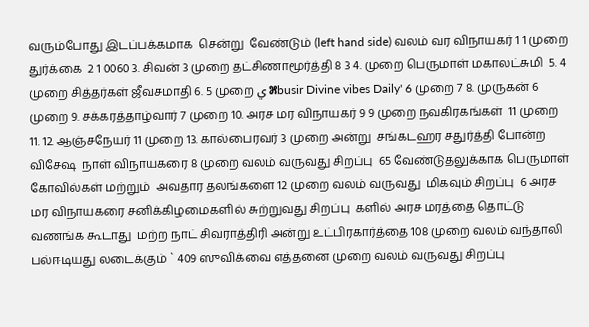வரும்போது இடப்பக்கமாக  சென்று  வேண்டும் (left hand side) வலம் வர விநாயகர் 1 1 முறை துர்க்கை  2 1 0060 3. சிவன் 3 முறை தட்சிணாமூர்த்தி 8 3 4. முறை பெருமாள் மகாலட்சுமி  5. 4 முறை சித்தர்கள் ஜீவசமாதி 6. 5 முறை ي ೫busir Divine vibes Daily' 6 முறை 7 8. முருகன் 6 முறை 9. சக்கரத்தாழ்வார் 7 முறை 10. அரச மர விநாயகர் 9 9 முறை நவகிரகங்கள்  11 முறை 11. 12. ஆஞ்சநேயர் 11 முறை 13. கால்பைரவர் 3 முறை அன்று  சங்கடஹர சதுர்த்தி போன்ற விசேஷ  நாள் விநாயகரை 8 முறை வலம் வருவது சிறப்பு  65 வேண்டுதலுக்காக பெருமாள் கோவில்கள் மற்றும்  அவதார தலங்களை 12 முறை வலம் வருவது  மிகவும் சிறப்பு  6 அரச மர விநாயகரை சனிக்கிழமைகளில் சுற்றுவது சிறப்பு  களில் அரச மரத்தை தொட்டு வணங்க கூடாது  மற்ற நாட் சிவராத்திரி அன்று உட்பிரகார்த்தை 108 முறை வலம் வந்தாலி பல்ஈடியது லடைக்கும் ` 409 ஸுவிக்வை எத்தனை முறை வலம் வருவது சிறப்பு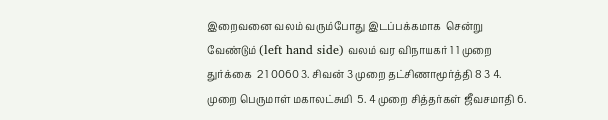இறைவனை வலம் வரும்போது இடப்பக்கமாக  சென்று  வேண்டும் (left hand side) வலம் வர விநாயகர் 1 1 முறை துர்க்கை  2 1 0060 3. சிவன் 3 முறை தட்சிணாமூர்த்தி 8 3 4. முறை பெருமாள் மகாலட்சுமி  5. 4 முறை சித்தர்கள் ஜீவசமாதி 6.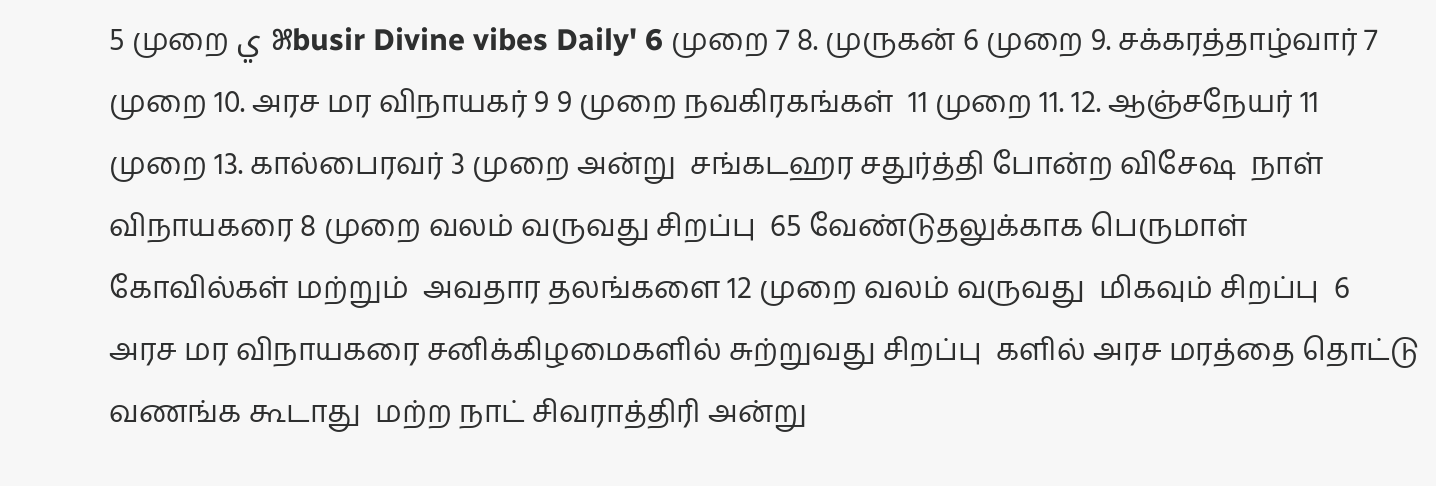5 முறை ي ೫busir Divine vibes Daily' 6 முறை 7 8. முருகன் 6 முறை 9. சக்கரத்தாழ்வார் 7 முறை 10. அரச மர விநாயகர் 9 9 முறை நவகிரகங்கள்  11 முறை 11. 12. ஆஞ்சநேயர் 11 முறை 13. கால்பைரவர் 3 முறை அன்று  சங்கடஹர சதுர்த்தி போன்ற விசேஷ  நாள் விநாயகரை 8 முறை வலம் வருவது சிறப்பு  65 வேண்டுதலுக்காக பெருமாள் கோவில்கள் மற்றும்  அவதார தலங்களை 12 முறை வலம் வருவது  மிகவும் சிறப்பு  6 அரச மர விநாயகரை சனிக்கிழமைகளில் சுற்றுவது சிறப்பு  களில் அரச மரத்தை தொட்டு வணங்க கூடாது  மற்ற நாட் சிவராத்திரி அன்று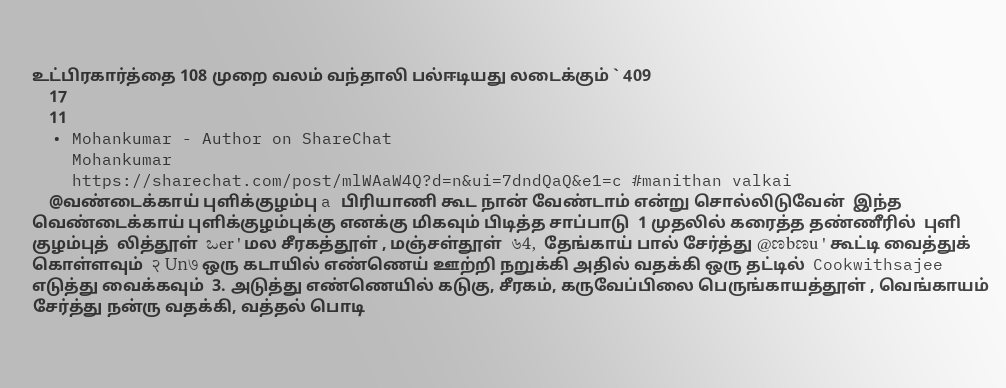உட்பிரகார்த்தை 108 முறை வலம் வந்தாலி பல்ஈடியது லடைக்கும் ` 409
    17
    11
  • Mohankumar - Author on ShareChat
    Mohankumar
    https://sharechat.com/post/mlWAaW4Q?d=n&ui=7dndQaQ&e1=c #manithan valkai
    @வண்டைக்காய் புளிக்குழம்பு a பிரியாணி கூட நான் வேண்டாம் என்று சொல்லிடுவேன்  இந்த வெண்டைக்காய் புளிக்குழம்புக்கு எனக்கு மிகவும் பிடித்த சாப்பாடு  1 முதலில் கரைத்த தண்ணீரில்  புளி குழம்புத்  லித்தூள்  ಒer ' மல சீரகத்தூள் , மஞ்சள்தூள்  ৬4,  தேங்காய் பால் சேர்த்து @ಣbಣu ' கூட்டி வைத்துக் கொள்ளவும்  २ Un७ ஒரு கடாயில் எண்ணெய் ஊற்றி நறுக்கி அதில் வதக்கி ஒரு தட்டில்  Cookwithsajee  எடுத்து வைக்கவும்  3. அடுத்து எண்ணெயில் கடுகு, சீரகம், கருவேப்பிலை பெருங்காயத்தூள் , வெங்காயம்  சேர்த்து நன்ரு வதக்கி, வத்தல் பொடி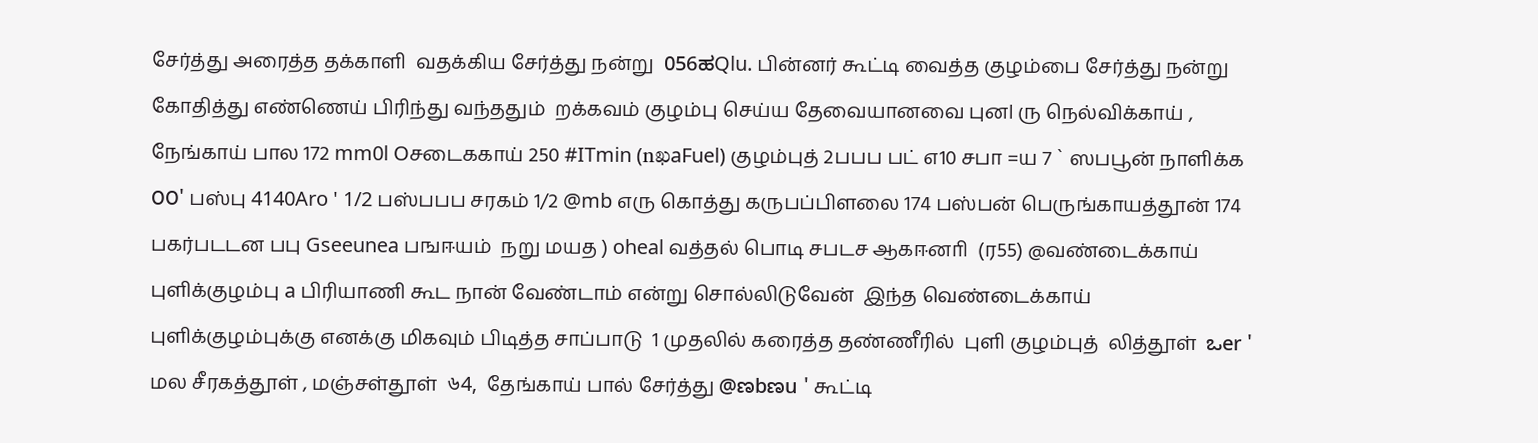சேர்த்து அரைத்த தக்காளி  வதக்கிய சேர்த்து நன்று  056ಹQlu. பின்னர் கூட்டி வைத்த குழம்பை சேர்த்து நன்று கோதித்து எண்ணெய் பிரிந்து வந்ததும்  றக்கவம் குழம்பு செய்ய தேவையானவை புனl ரு நெல்விக்காய் , நேங்காய் பால 172 mm0l Oசடைககாய் 250 #ITmin (nఖaFuel) குழம்புத் 2பபப பட் எ10 சபா =ய 7 ` ஸபபூன் நாளிக்க ೦೦' பஸ்பு 4140Aro ' 1/2 பஸ்பபப சரகம் 1/2 @mb எரு கொத்து கருபப்பிளலை 174 பஸ்பன் பெருங்காயத்தூன் 174 பகர்படடன பபு Gseeunea பஙஈயம்  நறு மயத ) oheal வத்தல் பொடி சபடச ஆகஈனாி  (ர55) @வண்டைக்காய் புளிக்குழம்பு a பிரியாணி கூட நான் வேண்டாம் என்று சொல்லிடுவேன்  இந்த வெண்டைக்காய் புளிக்குழம்புக்கு எனக்கு மிகவும் பிடித்த சாப்பாடு  1 முதலில் கரைத்த தண்ணீரில்  புளி குழம்புத்  லித்தூள்  ಒer ' மல சீரகத்தூள் , மஞ்சள்தூள்  ৬4,  தேங்காய் பால் சேர்த்து @ಣbಣu ' கூட்டி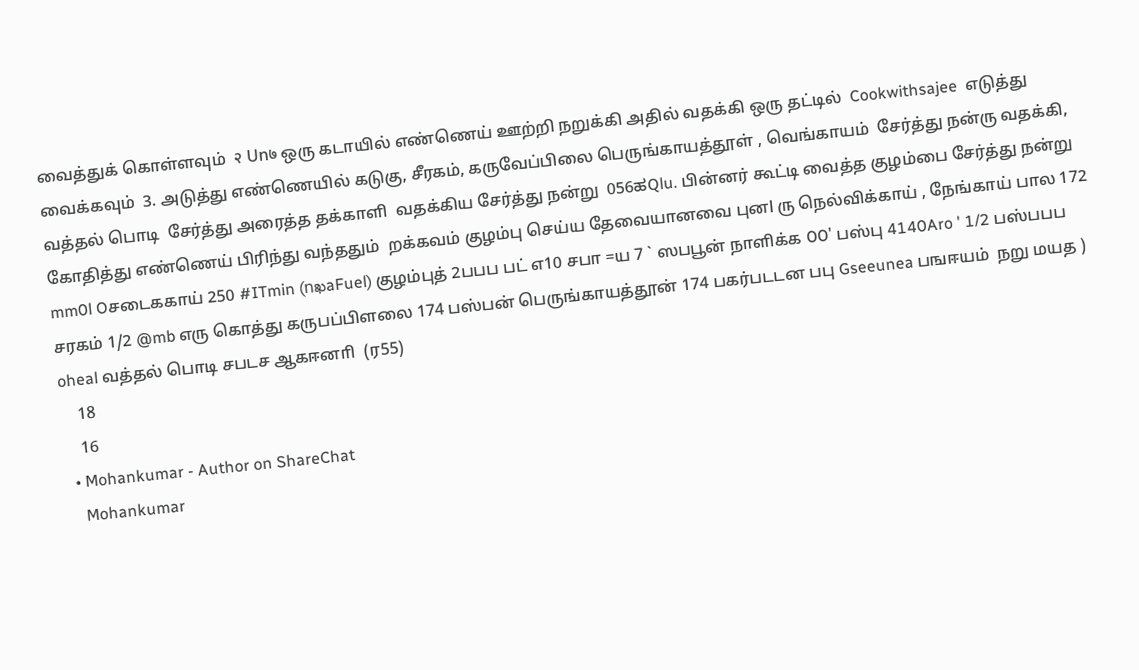வைத்துக் கொள்ளவும்  २ Un७ ஒரு கடாயில் எண்ணெய் ஊற்றி நறுக்கி அதில் வதக்கி ஒரு தட்டில்  Cookwithsajee  எடுத்து வைக்கவும்  3. அடுத்து எண்ணெயில் கடுகு, சீரகம், கருவேப்பிலை பெருங்காயத்தூள் , வெங்காயம்  சேர்த்து நன்ரு வதக்கி, வத்தல் பொடி  சேர்த்து அரைத்த தக்காளி  வதக்கிய சேர்த்து நன்று  056ಹQlu. பின்னர் கூட்டி வைத்த குழம்பை சேர்த்து நன்று கோதித்து எண்ணெய் பிரிந்து வந்ததும்  றக்கவம் குழம்பு செய்ய தேவையானவை புனl ரு நெல்விக்காய் , நேங்காய் பால 172 mm0l Oசடைககாய் 250 #ITmin (nఖaFuel) குழம்புத் 2பபப பட் எ10 சபா =ய 7 ` ஸபபூன் நாளிக்க ೦೦' பஸ்பு 4140Aro ' 1/2 பஸ்பபப சரகம் 1/2 @mb எரு கொத்து கருபப்பிளலை 174 பஸ்பன் பெருங்காயத்தூன் 174 பகர்படடன பபு Gseeunea பஙஈயம்  நறு மயத ) oheal வத்தல் பொடி சபடச ஆகஈனாி  (ர55)
    18
    16
  • Mohankumar - Author on ShareChat
    Mohankumar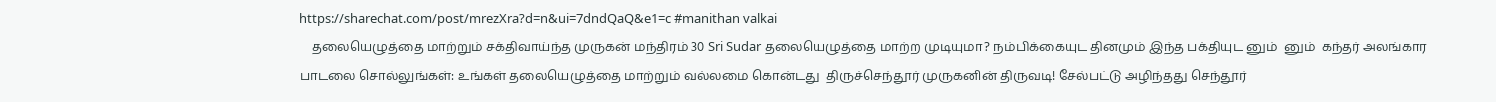https://sharechat.com/post/mrezXra?d=n&ui=7dndQaQ&e1=c #manithan valkai
    தலையெழுத்தை மாற்றும் சக்திவாய்ந்த முருகன் மந்திரம் 30 Sri Sudar தலையெழுத்தை மாற்ற முடியுமா? நம்பிக்கையுட தினமும் இந்த பக்தியுட னும்  னும்  கந்தர் அலங்கார பாடலை சொல்லுங்கள்: உங்கள் தலையெழுத்தை மாற்றும் வல்லமை கொன்டது  திருச்செந்தூர் முருகனின் திருவடி! சேல்பட்டு அழிந்தது செந்தூர்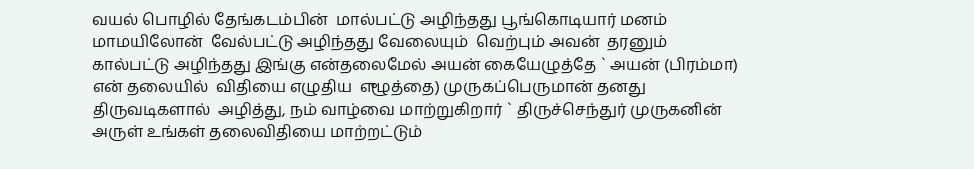வயல் பொழில் தேங்கடம்பின்  மால்பட்டு அழிந்தது பூங்கொடியார் மனம் மாமயிலோன்  வேல்பட்டு அழிந்தது வேலையும்  வெற்பும் அவன்  தரனும்  கால்பட்டு அழிந்தது இங்கு என்தலைமேல் அயன் கையேழுத்தே ` அயன் (பிரம்மா) என் தலையில்  விதியை எழுதிய  எுழுத்தை) முருகப்பெருமான் தனது திருவடிகளால்  அழித்து, நம் வாழ்வை மாற்றுகிறார் ` திருச்செந்துர் முருகனின் அருள் உங்கள் தலைவிதியை மாற்றட்டும்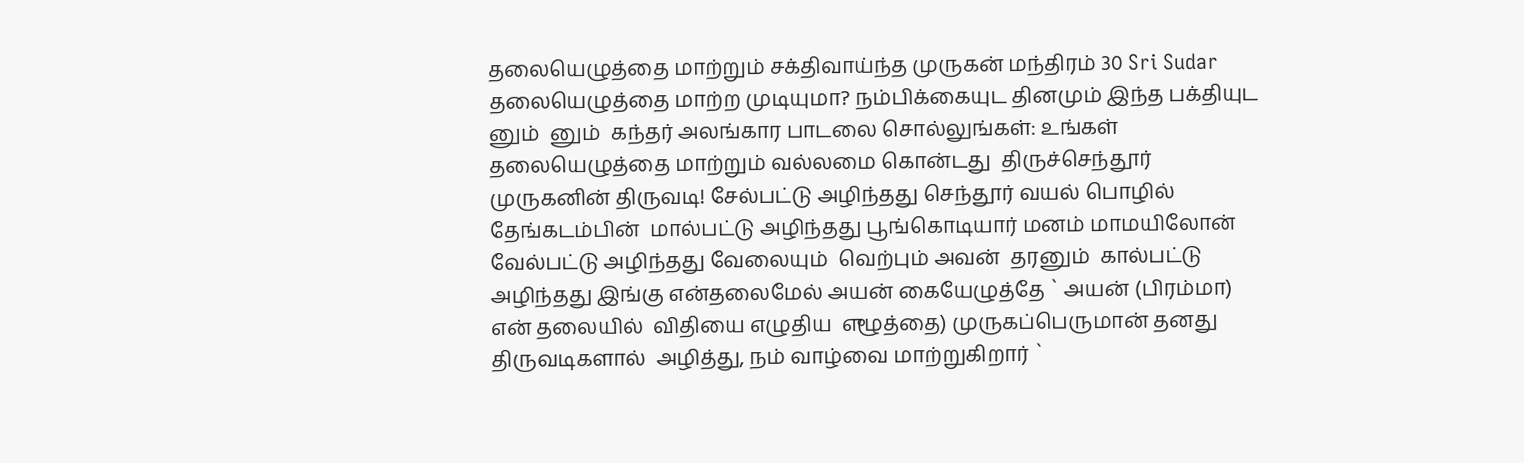தலையெழுத்தை மாற்றும் சக்திவாய்ந்த முருகன் மந்திரம் 30 Sri Sudar தலையெழுத்தை மாற்ற முடியுமா? நம்பிக்கையுட தினமும் இந்த பக்தியுட னும்  னும்  கந்தர் அலங்கார பாடலை சொல்லுங்கள்: உங்கள் தலையெழுத்தை மாற்றும் வல்லமை கொன்டது  திருச்செந்தூர் முருகனின் திருவடி! சேல்பட்டு அழிந்தது செந்தூர் வயல் பொழில் தேங்கடம்பின்  மால்பட்டு அழிந்தது பூங்கொடியார் மனம் மாமயிலோன்  வேல்பட்டு அழிந்தது வேலையும்  வெற்பும் அவன்  தரனும்  கால்பட்டு அழிந்தது இங்கு என்தலைமேல் அயன் கையேழுத்தே ` அயன் (பிரம்மா) என் தலையில்  விதியை எழுதிய  எுழுத்தை) முருகப்பெருமான் தனது திருவடிகளால்  அழித்து, நம் வாழ்வை மாற்றுகிறார் `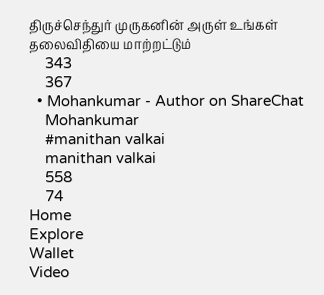திருச்செந்துர் முருகனின் அருள் உங்கள் தலைவிதியை மாற்றட்டும்
    343
    367
  • Mohankumar - Author on ShareChat
    Mohankumar
    #manithan valkai
    manithan valkai
    558
    74
Home
Explore
Wallet
Video